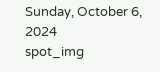Sunday, October 6, 2024
spot_img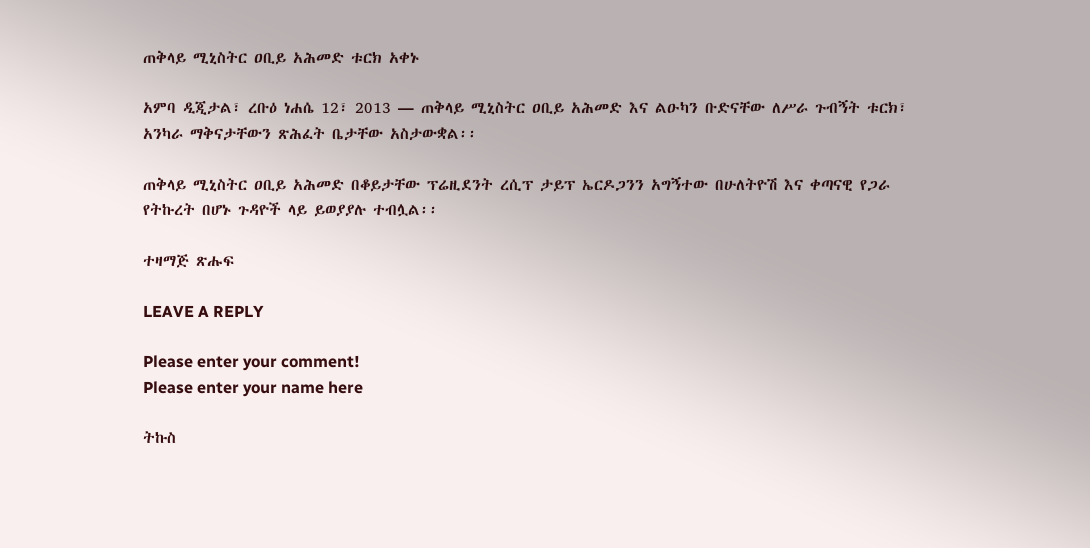ጠቅላይ ሚኒስትር ዐቢይ አሕመድ ቱርክ አቀኑ

አምባ ዲጂታል፣ ረቡዕ ነሐሴ 12፣ 2013 ― ጠቅላይ ሚኒስትር ዐቢይ አሕመድ እና ልዑካን ቡድናቸው ለሥራ ጉብኝት ቱርክ፣ አንካራ ማቅናታቸውን ጽሕፈት ቤታቸው አስታውቋል፡፡

ጠቅላይ ሚኒስትር ዐቢይ አሕመድ በቆይታቸው ፕሬዚደንት ረሲፕ ታይፕ ኤርዶጋንን አግኝተው በሁለትዮሽ እና ቀጣናዊ የጋራ የትኩረት በሆኑ ጉዳዮች ላይ ይወያያሉ ተብሏል፡፡

ተዛማጅ ጽሑፍ

LEAVE A REPLY

Please enter your comment!
Please enter your name here

ትኩስ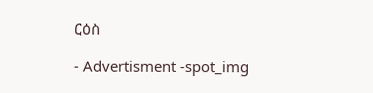ርዕስ

- Advertisment -spot_img